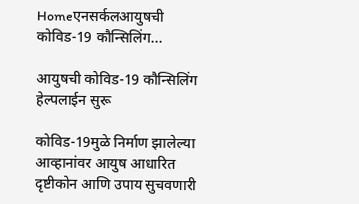Homeएनसर्कलआयुषची कोविड-19 कौन्सिलिंग...

आयुषची कोविड-19 कौन्सिलिंग हेल्पलाईन सुरू

कोविड-19मुळे निर्माण झालेल्या आव्हानांवर आयुष आधारित दृष्टीकोन आणि उपाय सुचवणारी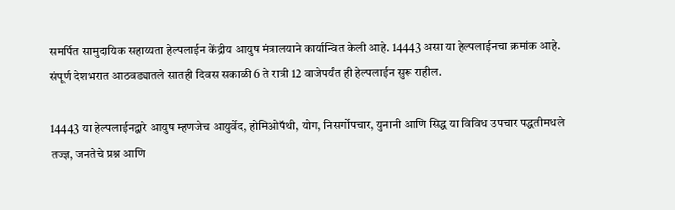समर्पित सामुदायिक सहाय्यता हेल्पलाईन केंद्रीय आयुष मंत्रालयाने कार्यान्वित केली आहे. 14443 असा या हेल्पलाईनचा क्रमांक आहे. संपूर्ण देशभरात आठवड्यातले सातही दिवस सकाळी 6 ते रात्री 12 वाजेपर्यंत ही हेल्पलाईन सुरू राहील.

14443 या हेल्पलाईनद्वारे आयुष म्हणजेच आयुर्वेद, होमिओपॅथी, योग, निसर्गोपचार, युनानी आणि सिद्ध या विविध उपचार पद्धतीमधले तज्ज्ञ, जनतेचे प्रश्न आणि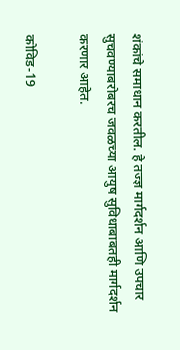शंकांचे समाधान करतील. हे तज्ज्ञ मार्गदर्शन आणि उपचार सुचवण्याबरोबरच जवळच्या आयुष सुविधाबाबतही मार्गदर्शन करणार आहेत.

कोविड-19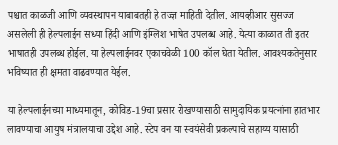पश्चात काळजी आणि व्यवस्थापन याबाबतही हे तज्ज्ञ माहिती देतील. आयव्हीआर सुसज्ज असलेली ही हेल्पलाईन सध्या हिंदी आणि इंग्लिश भाषेत उपलब्ध आहे. येत्या काळात ती इतर भाषातही उपलब्ध होईल. या हेल्पलाईनवर एकाचवेळी 100 कॉल घेता येतील. आवश्यकतेनुसार भविष्यात ही क्षमता वाढवण्यात येईल.

या हेल्पलाईनच्या माध्यमातून, कोविड-19चा प्रसार रोखण्यासाठी सामुदायिक प्रयत्नांना हातभार लावण्याचा आयुष मंत्रालयाचा उद्देश आहे. स्टेप वन या स्वयंसेवी प्रकल्पाचे सहाय्य यासाठी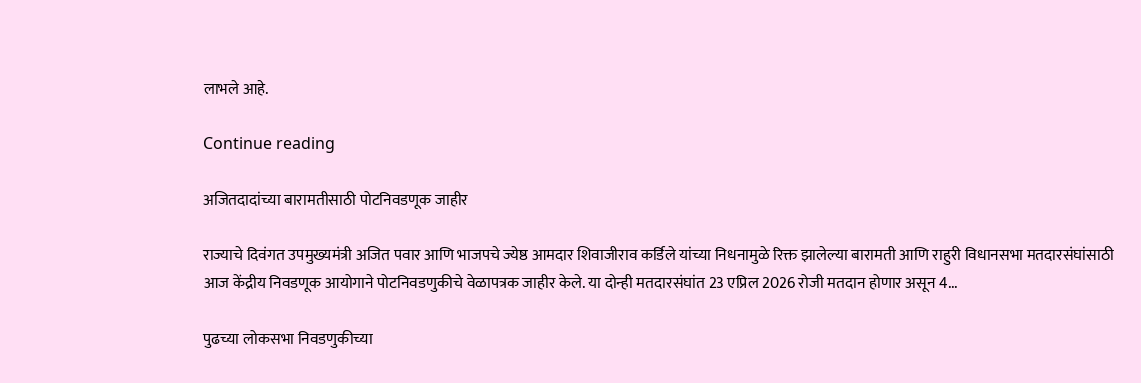लाभले आहे.

Continue reading

अजितदादांच्या बारामतीसाठी पोटनिवडणूक जाहीर

राज्याचे दिवंगत उपमुख्यमंत्री अजित पवार आणि भाजपचे ज्येष्ठ आमदार शिवाजीराव कर्डिले यांच्या निधनामुळे रिक्त झालेल्या बारामती आणि राहुरी विधानसभा मतदारसंघांसाठी आज केंद्रीय निवडणूक आयोगाने पोटनिवडणुकीचे वेळापत्रक जाहीर केले. या दोन्ही मतदारसंघांत 23 एप्रिल 2026 रोजी मतदान होणार असून 4...

पुढच्या लोकसभा निवडणुकीच्या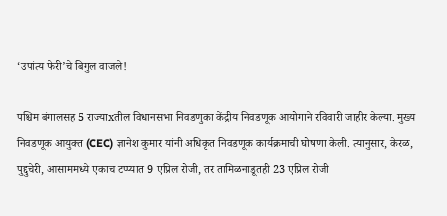‘उपांत्य फेरी’चे बिगुल वाजले!

पश्चिम बंगालसह 5 राज्याxतील विधानसभा निवडणुका केंद्रीय निवडणूक आयोगाने रविवारी जाहीर केल्या. मुख्य निवडणूक आयुक्त (CEC) ज्ञानेश कुमार यांनी अधिकृत निवडणूक कार्यक्रमाची घोषणा केली. त्यानुसार, केरळ, पुद्दुचेरी, आसाममध्ये एकाच टप्प्यात 9 एप्रिल रोजी, तर तामिळनाडूतही 23 एप्रिल रोजी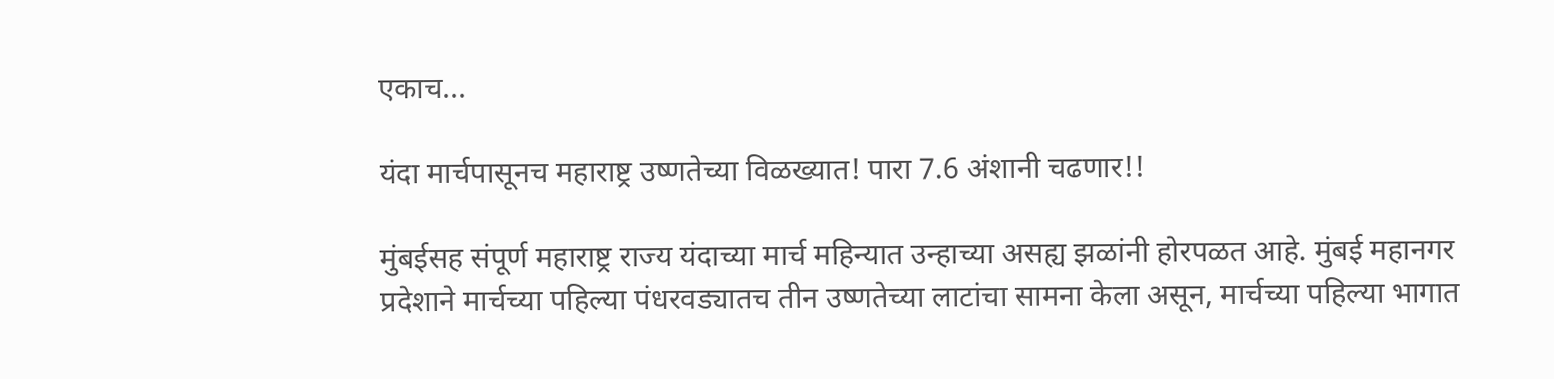एकाच...

यंदा मार्चपासूनच महाराष्ट्र उष्णतेच्या विळख्यात! पारा 7.6 अंशानी चढणार!!

मुंबईसह संपूर्ण महाराष्ट्र राज्य यंदाच्या मार्च महिन्यात उन्हाच्या असह्य झळांनी होरपळत आहे. मुंबई महानगर प्रदेशाने मार्चच्या पहिल्या पंधरवड्यातच तीन उष्णतेच्या लाटांचा सामना केला असून, मार्चच्या पहिल्या भागात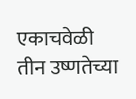एकाचवेळी तीन उष्णतेच्या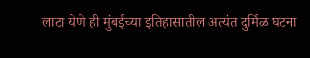लाटा येणे ही मुंबईच्या इतिहासातील अत्यंत दुर्मिळ घटना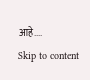आहे....
Skip to content